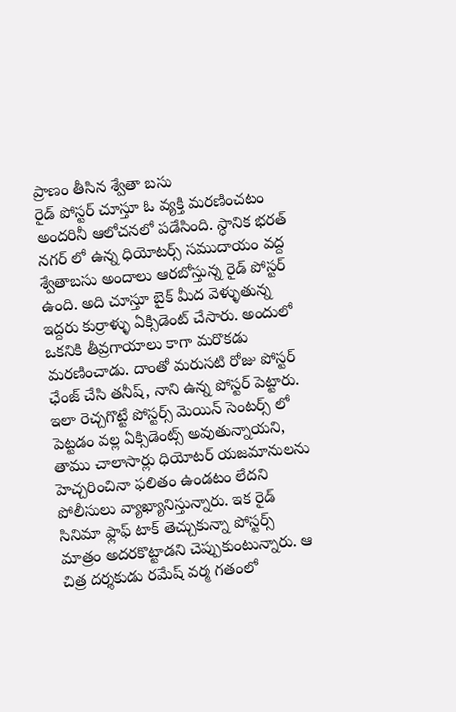ప్రాణం తీసిన శ్వేతా బసు
రైడ్ పోస్టర్ చూస్తూ ఓ వ్యక్తి మరణించటం అందరినీ ఆలోచనలో పడేసింది. స్ధానిక భరత్ నగర్ లో ఉన్న ధియోటర్స్ సముదాయం వద్ద శ్వేతాబసు అందాలు ఆరబోస్తున్న రైడ్ పోస్టర్ ఉంది. అది చూస్తూ బైక్ మీద వెళ్ళుతున్న ఇద్దరు కుర్రాళ్ళు ఏక్సిడెంట్ చేసారు. అందులో ఒకనికి తీవ్రగాయాలు కాగా మరొకడు మరణించాడు. దాంతో మరుసటి రోజు పోస్టర్ ఛేంజ్ చేసి తనీష్, నాని ఉన్న పోస్టర్ పెట్టారు. ఇలా రెచ్చగొట్టే పోస్టర్స్ మెయిన్ సెంటర్స్ లో పెట్టడం వల్ల ఏక్సిడెంట్స్ అవుతున్నాయని, తాము చాలాసార్లు ధియోటర్ యజమానులను హెచ్చరించినా ఫలితం ఉండటం లేదని పోలీసులు వ్యాఖ్యానిస్తున్నారు. ఇక రైడ్ సినిమా ఫ్లాఫ్ టాక్ తెచ్చుకున్నా పోస్టర్స్ మాత్రం అదరకొట్టాడని చెప్పుకుంటున్నారు. ఆ చిత్ర దర్శకుడు రమేష్ వర్మ గతంలో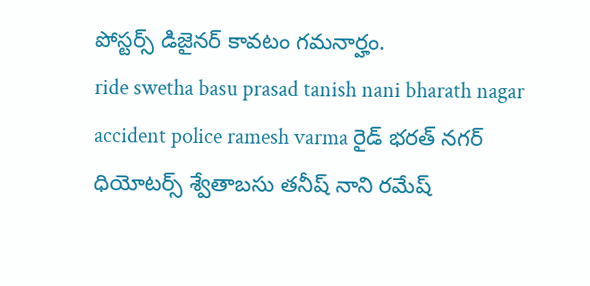పోస్టర్స్ డిజైనర్ కావటం గమనార్హం.
ride swetha basu prasad tanish nani bharath nagar accident police ramesh varma రైడ్ భరత్ నగర్ ధియోటర్స్ శ్వేతాబసు తనీష్ నాని రమేష్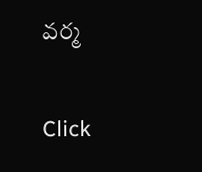వర్మ


Click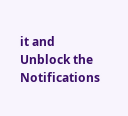it and Unblock the Notifications